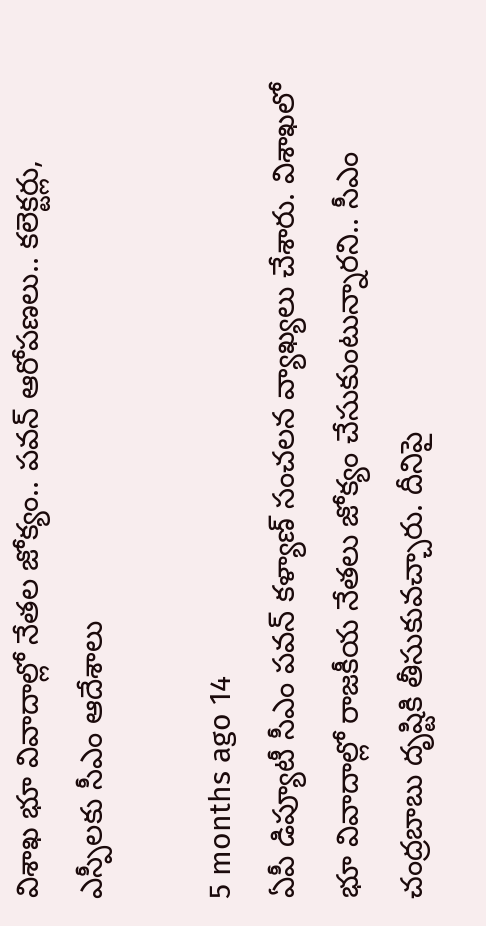విశాఖ భూ వివాదాల్లో నేతల జోక్యం.. పవన్‌ ఆరోపణలు.. కలెక్టర్లు, ఎస్పీలకు సీఎం ఆదేశాలు

5 months ago 14
ఏపీ డిప్యూటీ సీఎం పవన్ కళ్యాణ్ సంచలన వ్యాఖ్యలు చేశారు. విశాఖలో భూ వివాదాల్లో రాజకీయ నేతలు జోక్యం చేసుకుంటున్నారని.. సీఎం చంద్రబాబు దృష్టికి తీసుకువచ్చారు. దీనిపై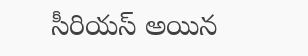సీరియస్ అయిన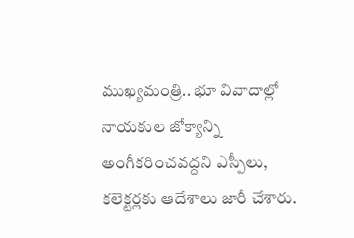ముఖ్యమంత్రి.. భూ వివాదాల్లో నాయకుల జోక్యాన్ని అంగీకరించవద్దని ఎస్పీలు, కలెక్టర్లకు ఆదేశాలు జారీ చేశారు.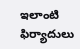ఇలాంటి ఫిర్యాదులు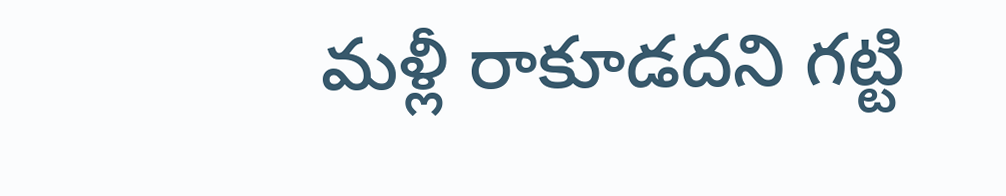మళ్లీ రాకూడదని గట్టి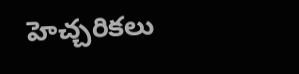హెచ్చరికలు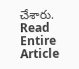చేశారు.
Read Entire Article